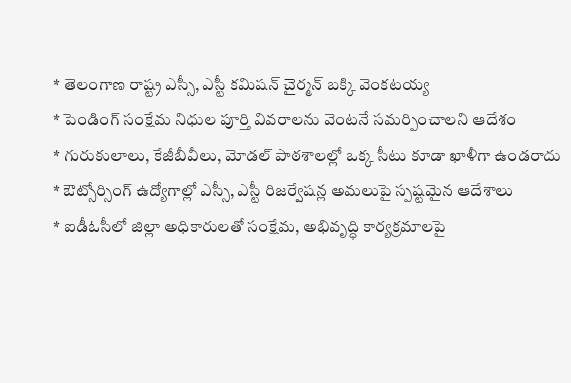* తెలంగాణ రాష్ట్ర ఎస్సీ, ఎస్టీ కమిషన్ చైర్మన్ బక్కి వెంకటయ్య
* పెండింగ్ సంక్షేమ నిధుల పూర్తి వివరాలను వెంటనే సమర్పించాలని ఆదేశం
* గురుకులాలు, కేజీబీవీలు, మోడల్ పాఠశాలల్లో ఒక్క సీటు కూడా ఖాళీగా ఉండరాదు
* ఔట్సోర్సింగ్ ఉద్యోగాల్లో ఎస్సీ, ఎస్టీ రిజర్వేషన్ల అమలుపై స్పష్టమైన ఆదేశాలు
* ఐడీఓసీలో జిల్లా అధికారులతో సంక్షేమ, అభివృద్ధి కార్యక్రమాలపై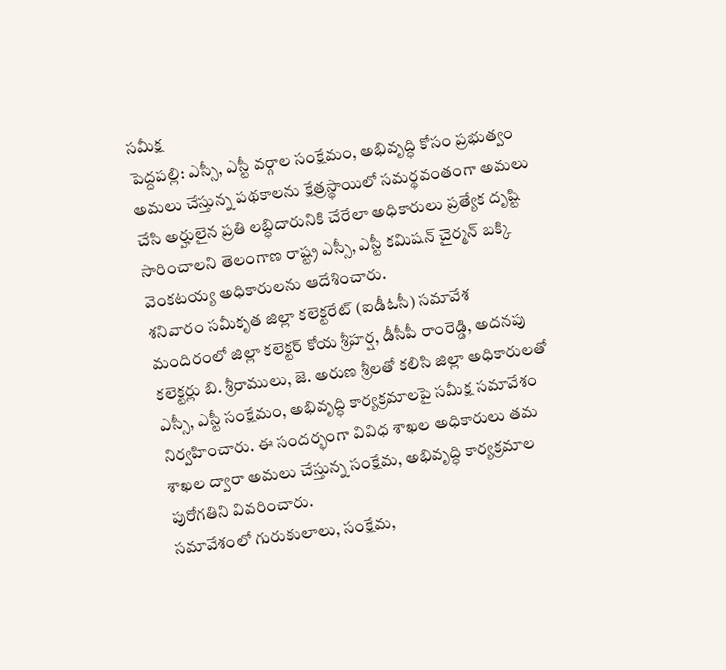సమీక్ష
పెద్దపల్లి: ఎస్సీ, ఎస్టీ వర్గాల సంక్షేమం, అభివృద్ధి కోసం ప్రభుత్వం అమలు చేస్తున్న పథకాలను క్షేత్రస్థాయిలో సమర్థవంతంగా అమలు చేసి అర్హులైన ప్రతి లబ్ధిదారునికి చేరేలా అధికారులు ప్రత్యేక దృష్టి సారించాలని తెలంగాణ రాష్ట్ర ఎస్సీ, ఎస్టీ కమిషన్ చైర్మన్ బక్కి వెంకటయ్య అధికారులను ఆదేశించారు.
శనివారం సమీకృత జిల్లా కలెక్టరేట్ (ఐడీఓసీ) సమావేశ మందిరంలో జిల్లా కలెక్టర్ కోయ శ్రీహర్ష, డీసీపీ రాంరెడ్డి, అదనపు కలెక్టర్లు బి. శ్రీరాములు, జె. అరుణ శ్రీలతో కలిసి జిల్లా అధికారులతో ఎస్సీ, ఎస్టీ సంక్షేమం, అభివృద్ధి కార్యక్రమాలపై సమీక్ష సమావేశం నిర్వహించారు. ఈ సందర్భంగా వివిధ శాఖల అధికారులు తమ శాఖల ద్వారా అమలు చేస్తున్న సంక్షేమ, అభివృద్ధి కార్యక్రమాల పురోగతిని వివరించారు.
సమావేశంలో గురుకులాలు, సంక్షేమ,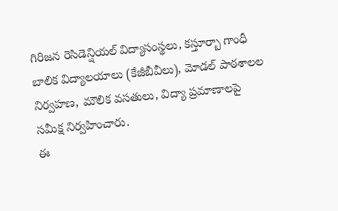గిరిజన రెసిడెన్షియల్ విద్యాసంస్థలు, కస్తూర్బా గాంధీ బాలిక విద్యాలయాలు (కేజీబీవీలు), మోడల్ పాఠశాలల నిర్వహణ, మౌలిక వసతులు, విద్యా ప్రమాణాలపై సమీక్ష నిర్వహించారు.
ఈ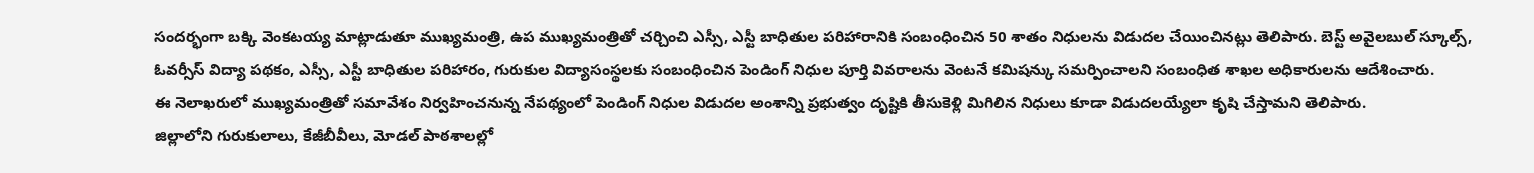సందర్భంగా బక్కి వెంకటయ్య మాట్లాడుతూ ముఖ్యమంత్రి, ఉప ముఖ్యమంత్రితో చర్చించి ఎస్సీ, ఎస్టీ బాధితుల పరిహారానికి సంబంధించిన 50 శాతం నిధులను విడుదల చేయించినట్లు తెలిపారు. బెస్ట్ అవైలబుల్ స్కూల్స్, ఓవర్సీస్ విద్యా పథకం, ఎస్సీ, ఎస్టీ బాధితుల పరిహారం, గురుకుల విద్యాసంస్థలకు సంబంధించిన పెండింగ్ నిధుల పూర్తి వివరాలను వెంటనే కమిషన్కు సమర్పించాలని సంబంధిత శాఖల అధికారులను ఆదేశించారు.
ఈ నెలాఖరులో ముఖ్యమంత్రితో సమావేశం నిర్వహించనున్న నేపథ్యంలో పెండింగ్ నిధుల విడుదల అంశాన్ని ప్రభుత్వం దృష్టికి తీసుకెళ్లి మిగిలిన నిధులు కూడా విడుదలయ్యేలా కృషి చేస్తామని తెలిపారు.
జిల్లాలోని గురుకులాలు, కేజీబీవీలు, మోడల్ పాఠశాలల్లో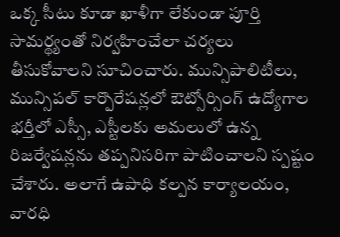ఒక్క సీటు కూడా ఖాళీగా లేకుండా పూర్తి సామర్థ్యంతో నిర్వహించేలా చర్యలు తీసుకోవాలని సూచించారు. మున్సిపాలిటీలు, మున్సిపల్ కార్పొరేషన్లలో ఔట్సోర్సింగ్ ఉద్యోగాల భర్తీలో ఎస్సీ, ఎస్టీలకు అమలులో ఉన్న రిజర్వేషన్లను తప్పనిసరిగా పాటించాలని స్పష్టం చేశారు. అలాగే ఉపాధి కల్పన కార్యాలయం, వారధి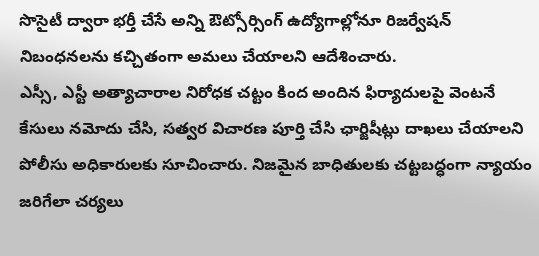సొసైటీ ద్వారా భర్తీ చేసే అన్ని ఔట్సోర్సింగ్ ఉద్యోగాల్లోనూ రిజర్వేషన్ నిబంధనలను కచ్చితంగా అమలు చేయాలని ఆదేశించారు.
ఎస్సీ, ఎస్టీ అత్యాచారాల నిరోధక చట్టం కింద అందిన ఫిర్యాదులపై వెంటనే కేసులు నమోదు చేసి, సత్వర విచారణ పూర్తి చేసి ఛార్జిషీట్లు దాఖలు చేయాలని పోలీసు అధికారులకు సూచించారు. నిజమైన బాధితులకు చట్టబద్ధంగా న్యాయం జరిగేలా చర్యలు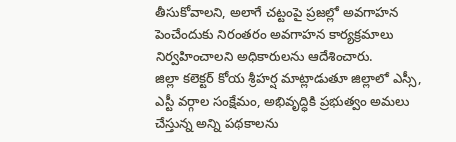తీసుకోవాలని, అలాగే చట్టంపై ప్రజల్లో అవగాహన పెంచేందుకు నిరంతరం అవగాహన కార్యక్రమాలు నిర్వహించాలని అధికారులను ఆదేశించారు.
జిల్లా కలెక్టర్ కోయ శ్రీహర్ష మాట్లాడుతూ జిల్లాలో ఎస్సీ, ఎస్టీ వర్గాల సంక్షేమం, అభివృద్ధికి ప్రభుత్వం అమలు చేస్తున్న అన్ని పథకాలను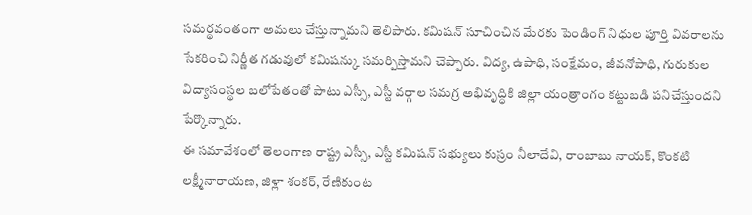సమర్థవంతంగా అమలు చేస్తున్నామని తెలిపారు. కమిషన్ సూచించిన మేరకు పెండింగ్ నిధుల పూర్తి వివరాలను సేకరించి నిర్ణీత గడువులో కమిషన్కు సమర్పిస్తామని చెప్పారు. విద్య, ఉపాధి, సంక్షేమం, జీవనోపాధి, గురుకుల విద్యాసంస్థల బలోపేతంతో పాటు ఎస్సీ, ఎస్టీ వర్గాల సమగ్ర అభివృద్ధికి జిల్లా యంత్రాంగం కట్టుబడి పనిచేస్తుందని పేర్కొన్నారు.
ఈ సమావేశంలో తెలంగాణ రాష్ట్ర ఎస్సీ, ఎస్టీ కమిషన్ సభ్యులు కుస్రం నీలాదేవి, రాంబాబు నాయక్, కొంకటి లక్ష్మీనారాయణ, జిళ్లా శంకర్, రేణికుంట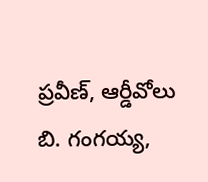ప్రవీణ్, ఆర్డీవోలు బి. గంగయ్య,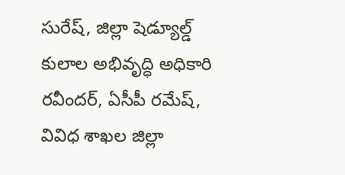సురేష్, జిల్లా షెడ్యూల్డ్ కులాల అభివృద్ధి అధికారి రవీందర్, ఏసీపీ రమేష్, వివిధ శాఖల జిల్లా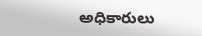అధికారులు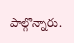పాల్గొన్నారు.